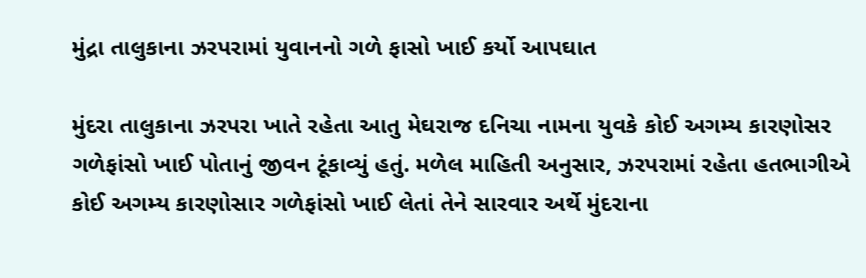મુંદ્રા તાલુકાના ઝરપરામાં યુવાનનો ગળે ફાસો ખાઈ કર્યો આપઘાત

મુંદરા તાલુકાના ઝરપરા ખાતે રહેતા આતુ મેઘરાજ દનિચા નામના યુવકે કોઈ અગમ્ય કારણોસર ગળેફાંસો ખાઈ પોતાનું જીવન ટૂંકાવ્યું હતું. મળેલ માહિતી અનુસાર, ઝરપરામાં રહેતા હતભાગીએ કોઈ અગમ્ય કારણોસાર ગળેફાંસો ખાઈ લેતાં તેને સારવાર અર્થે મુંદરાના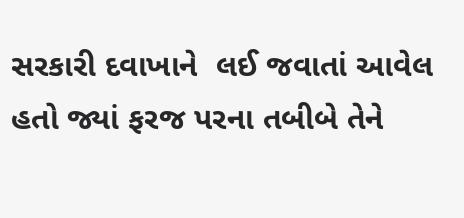સરકારી દવાખાને  લઈ જવાતાં આવેલ હતો જ્યાં ફરજ પરના તબીબે તેને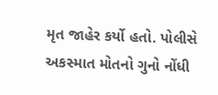મૃત જાહેર કર્યો હતો. પોલીસે અકસ્માત મોતનો ગુનો નોંધી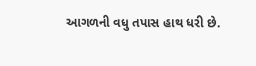આગળની વધુ તપાસ હાથ ધરી છે.